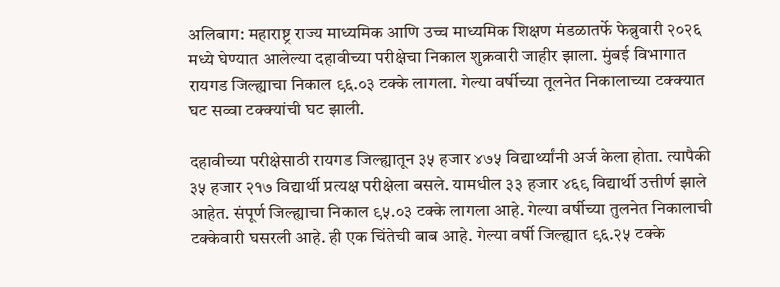अलिबाग: महाराष्ट्र राज्य माध्यमिक आणि उच्च माध्यमिक शिक्षण मंडळातर्फे फेब्रुवारी २०२६ मध्ये घेण्यात आलेल्या दहावीच्या परीक्षेचा निकाल शुक्रवारी जाहीर झाला. मुंबई विभागात रायगड जिल्ह्याचा निकाल ९६.०३ टक्के लागला. गेल्या वर्षीच्या तूलनेत निकालाच्या टक्क्यात घट सव्वा टक्क्यांची घट झाली.

दहावीच्या परीक्षेसाठी रायगड जिल्ह्यातून ३५ हजार ४७५ विद्यार्थ्यांनी अर्ज केला होता. त्यापैकी ३५ हजार २१७ विद्यार्थी प्रत्यक्ष परीक्षेला बसले. यामधील ३३ हजार ४६९ विद्यार्थी उत्तीर्ण झाले आहेत. संपूर्ण जिल्ह्याचा निकाल ९५.०३ टक्के लागला आहे. गेल्या वर्षीच्या तुलनेत निकालाची टक्केवारी घसरली आहे. ही एक चिंतेची बाब आहे. गेल्या वर्षी जिल्ह्यात ९६.२५ टक्के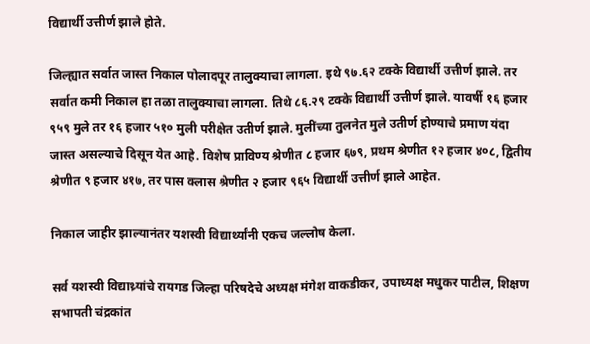विद्यार्थी उत्तीर्ण झाले होते.

जिल्ह्यात सर्वात जास्त निकाल पोलादपूर तालुक्याचा लागला. इथे ९७.६२ टक्के विद्यार्थी उत्तीर्ण झाले. तर सर्वात कमी निकाल हा तळा तालुक्याचा लागला. तिथे ८६.२९ टक्के विद्यार्थी उत्तीर्ण झाले. यावर्षी १६ हजार ९५९ मुले तर १६ हजार ५१० मुली परीक्षेत उतीर्ण झाले. मुलींच्या तुलनेत मुले उतीर्ण होण्याचे प्रमाण यंदा जास्त असल्याचे दिसून येत आहे. विशेष प्राविण्य श्रेणीत ८ हजार ६७९, प्रथम श्रेणीत १२ हजार ४०८, द्वितीय श्रेणीत ९ हजार ४१७, तर पास क्लास श्रेणीत २ हजार ९६५ विद्यार्थी उत्तीर्ण झाले आहेत.

निकाल जाहीर झाल्यानंतर यशस्वी विद्यार्थ्यांनी एकच जल्लोष केला.

सर्व यशस्वी विद्याथ्र्यांचे रायगड जिल्हा परिषदेचे अध्यक्ष मंगेश वाकडीकर, उपाध्यक्ष मधुकर पाटील, शिक्षण सभापती चंद्रकांत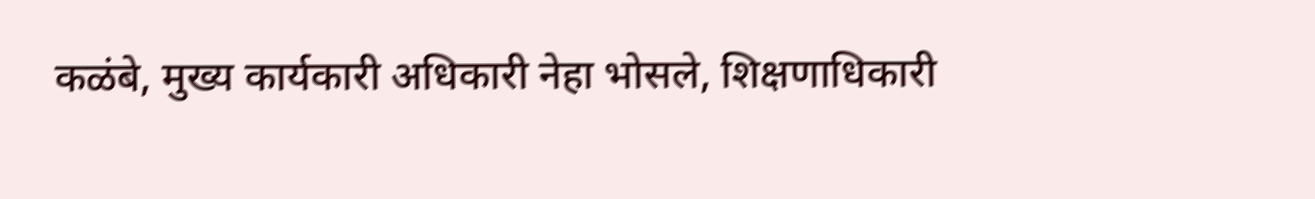कळंबे, मुख्य कार्यकारी अधिकारी नेहा भोसले, शिक्षणाधिकारी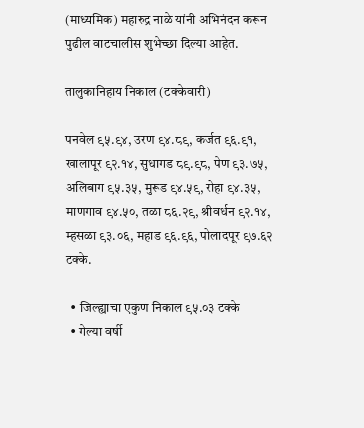(माध्यमिक) महारुद्र नाळे यांनी अभिनंदन करून पुढील वाटचालीस शुभेच्छा दिल्या आहेत.

तालुकानिहाय निकाल (टक्केवारी)

पनवेल ९५.९४, उरण ९४.८९, कर्जत ९६.९१, खालापूर ९२.१४, सुधागड ८९.९८, पेण ९३.७५, अलिबाग ९५.३५, मुरूड ९४.५९, रोहा ९४.३५, माणगाव ९४.५०, तळा ८६.२९, श्रीवर्धन ९२.१४, म्हसळा ९३.०६, महाड ९६.९६, पोलादपूर ९७.६२ टक्के.

  • जिल्ह्याचा एकुण निकाल ९५.०३ टक्के
  • गेल्या वर्षी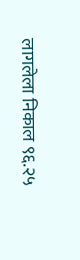लागलेला निकाल ९६.२५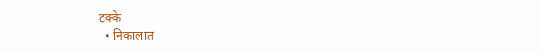टक्के
  • निकालात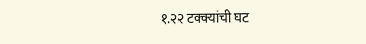१.२२ टक्क्यांची घट